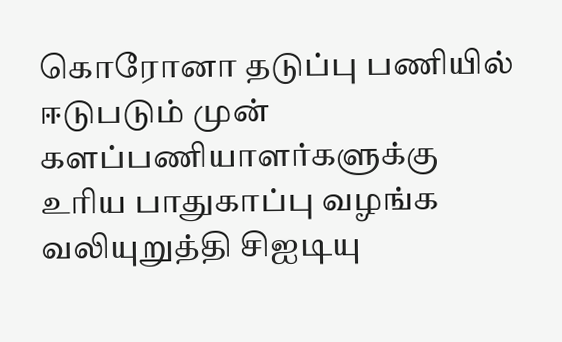கொரோனா தடுப்பு பணியில் ஈடுபடும் முன் களப்பணியாளர்களுக்கு உரிய பாதுகாப்பு வழங்க வலியுறுத்தி சிஐடியு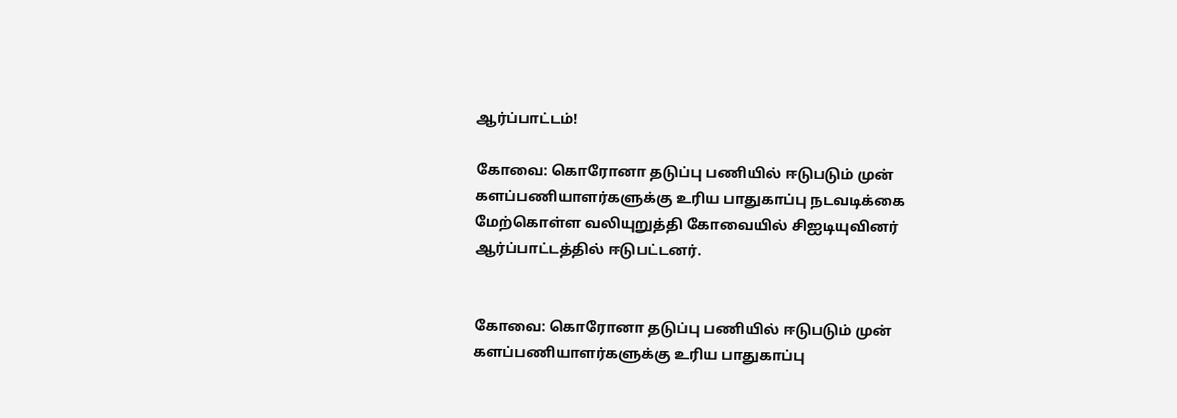ஆர்ப்பாட்டம்!

கோவை: கொரோனா தடுப்பு பணியில் ஈடுபடும் முன் களப்பணியாளர்களுக்கு உரிய பாதுகாப்பு நடவடிக்கை மேற்கொள்ள வலியுறுத்தி கோவையில் சிஐடியுவினர் ஆர்ப்பாட்டத்தில் ஈடுபட்டனர்.


கோவை: கொரோனா தடுப்பு பணியில் ஈடுபடும் முன் களப்பணியாளர்களுக்கு உரிய பாதுகாப்பு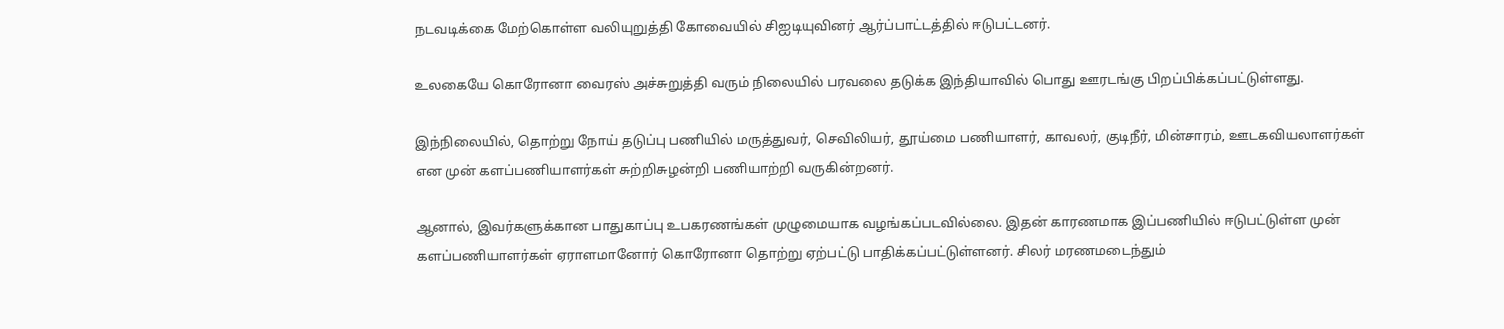நடவடிக்கை மேற்கொள்ள வலியுறுத்தி கோவையில் சிஐடியுவினர் ஆர்ப்பாட்டத்தில் ஈடுபட்டனர்.

உலகையே கொரோனா வைரஸ் அச்சுறுத்தி வரும் நிலையில் பரவலை தடுக்க இந்தியாவில் பொது ஊரடங்கு பிறப்பிக்கப்பட்டுள்ளது.

இந்நிலையில், தொற்று நோய் தடுப்பு பணியில் மருத்துவர், செவிலியர், தூய்மை பணியாளர், காவலர், குடிநீர், மின்சாரம், ஊடகவியலாளர்கள் என முன் களப்பணியாளர்கள் சுற்றிசுழன்றி பணியாற்றி வருகின்றனர்.

ஆனால், இவர்களுக்கான பாதுகாப்பு உபகரணங்கள் முழுமையாக வழங்கப்படவில்லை. இதன் காரணமாக இப்பணியில் ஈடுபட்டுள்ள முன் களப்பணியாளர்கள் ஏராளமானோர் கொரோனா தொற்று ஏற்பட்டு பாதிக்கப்பட்டுள்ளனர். சிலர் மரணமடைந்தும்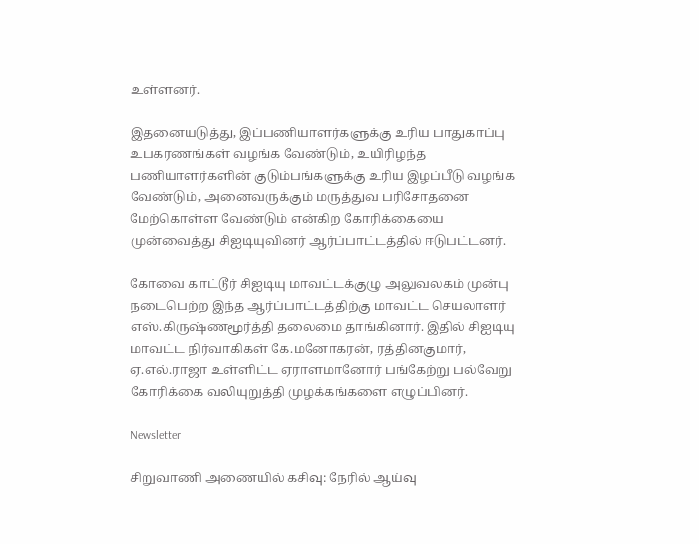உள்ளனர்.

இதனையடுத்து, இப்பணியாளர்களுக்கு உரிய பாதுகாப்பு உபகரணங்கள் வழங்க வேண்டும், உயிரிழந்த பணியாளர்களின் குடும்பங்களுக்கு உரிய இழப்பீடு வழங்க வேண்டும், அனைவருக்கும் மருத்துவ பரிசோதனை மேற்கொள்ள வேண்டும் என்கிற கோரிக்கையை முன்வைத்து சிஐடியுவினர் ஆர்ப்பாட்டத்தில் ஈடுபட்டனர்.

கோவை காட்டூர் சிஐடியு மாவட்டக்குழு அலுவலகம் முன்பு நடைபெற்ற இந்த ஆர்ப்பாட்டத்திற்கு மாவட்ட செயலாளர் எஸ்.கிருஷ்ணமூர்த்தி தலைமை தாங்கினார். இதில் சிஐடியு மாவட்ட நிர்வாகிகள் கே.மனோகரன், ரத்தினகுமார், ஏ.எல்.ராஜா உள்ளிட்ட ஏராளமானோர் பங்கேற்று பல்வேறு கோரிக்கை வலியுறுத்தி முழக்கங்களை எழுப்பினர்.

Newsletter

சிறுவாணி அணையில் கசிவு: நேரில் ஆய்வு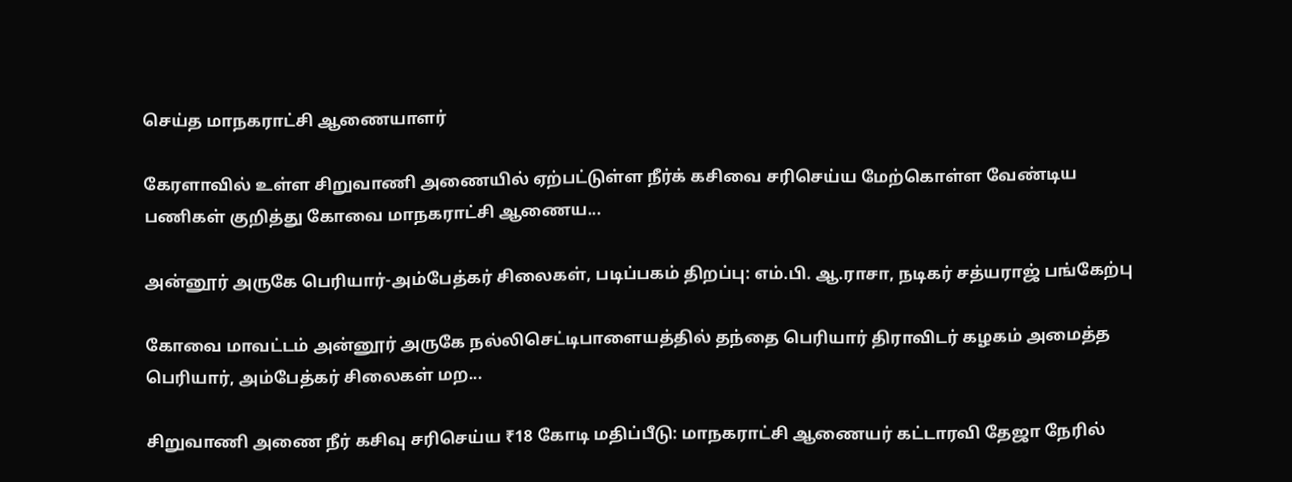செய்த மாநகராட்சி ஆணையாளர்

கேரளாவில் உள்ள சிறுவாணி அணையில் ஏற்பட்டுள்ள நீர்க் கசிவை சரிசெய்ய மேற்கொள்ள வேண்டிய பணிகள் குறித்து கோவை மாநகராட்சி ஆணைய...

அன்னூர் அருகே பெரியார்-அம்பேத்கர் சிலைகள், படிப்பகம் திறப்பு: எம்.பி. ஆ.ராசா, நடிகர் சத்யராஜ் பங்கேற்பு

கோவை மாவட்டம் அன்னூர் அருகே நல்லிசெட்டிபாளையத்தில் தந்தை பெரியார் திராவிடர் கழகம் அமைத்த பெரியார், அம்பேத்கர் சிலைகள் மற...

சிறுவாணி அணை நீர் கசிவு சரிசெய்ய ₹18 கோடி மதிப்பீடு: மாநகராட்சி ஆணையர் கட்டாரவி தேஜா நேரில்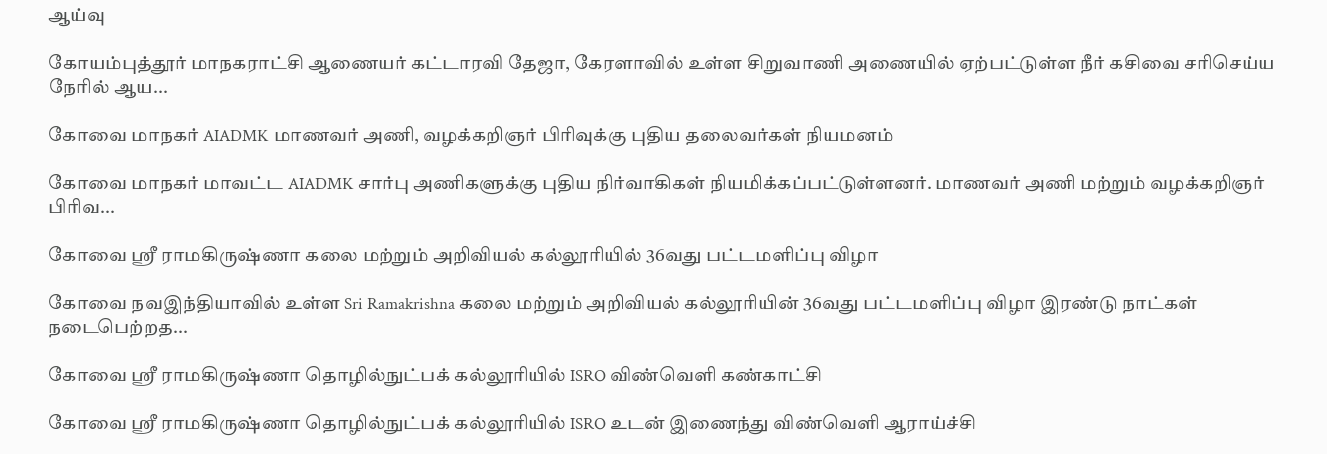ஆய்வு

கோயம்புத்தூர் மாநகராட்சி ஆணையர் கட்டாரவி தேஜா, கேரளாவில் உள்ள சிறுவாணி அணையில் ஏற்பட்டுள்ள நீர் கசிவை சரிசெய்ய நேரில் ஆய...

கோவை மாநகர் AIADMK மாணவர் அணி, வழக்கறிஞர் பிரிவுக்கு புதிய தலைவர்கள் நியமனம்

கோவை மாநகர் மாவட்ட AIADMK சார்பு அணிகளுக்கு புதிய நிர்வாகிகள் நியமிக்கப்பட்டுள்ளனர். மாணவர் அணி மற்றும் வழக்கறிஞர் பிரிவ...

கோவை ஸ்ரீ ராமகிருஷ்ணா கலை மற்றும் அறிவியல் கல்லூரியில் 36வது பட்டமளிப்பு விழா

கோவை நவஇந்தியாவில் உள்ள Sri Ramakrishna கலை மற்றும் அறிவியல் கல்லூரியின் 36வது பட்டமளிப்பு விழா இரண்டு நாட்கள் நடைபெற்றத...

கோவை ஸ்ரீ ராமகிருஷ்ணா தொழில்நுட்பக் கல்லூரியில் ISRO விண்வெளி கண்காட்சி

கோவை ஸ்ரீ ராமகிருஷ்ணா தொழில்நுட்பக் கல்லூரியில் ISRO உடன் இணைந்து விண்வெளி ஆராய்ச்சி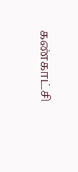கண்காட்சி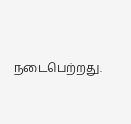நடைபெற்றது.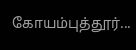கோயம்புத்தூர்...